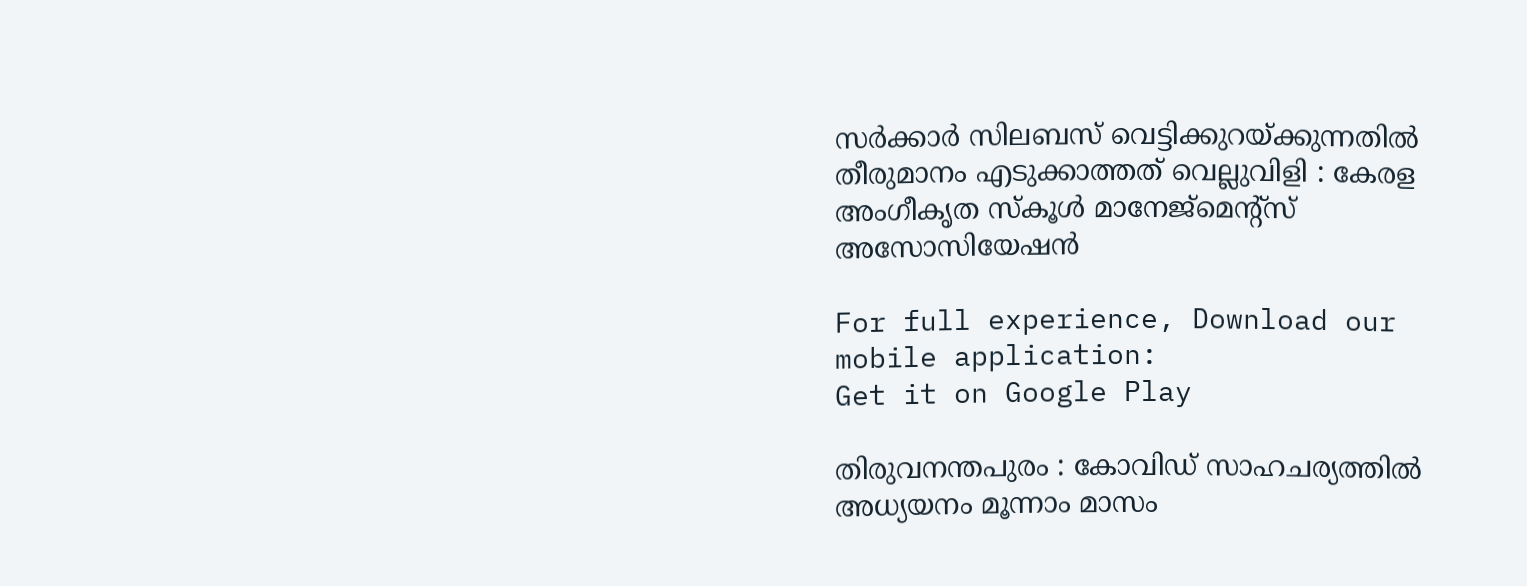സര്‍ക്കാര്‍ സിലബസ് വെട്ടിക്കുറയ്ക്കുന്നതില്‍ തീരുമാനം എടുക്കാത്തത് വെല്ലുവിളി : കേരള അംഗീകൃത സ്കൂള്‍ മാനേജ്മെന്റ്സ് അസോസിയേഷന്‍

For full experience, Download our mobile application:
Get it on Google Play

തിരുവനന്തപുരം : കോവിഡ് സാഹചര്യത്തില്‍ അധ്യയനം മൂന്നാം മാസം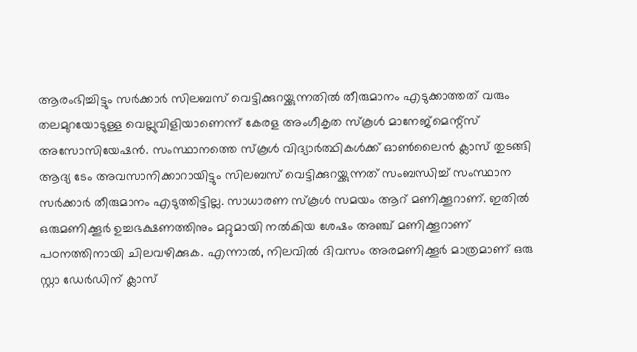ആരംഭിച്ചിട്ടും സര്‍ക്കാര്‍ സിലബസ് വെട്ടിക്കുറയ്ക്കുന്നതില്‍ തീരുമാനം എടുക്കാത്തത് വരും തലമുറയോടുള്ള വെല്ലുവിളിയാണെന്ന് കേരള അംഗീകൃത സ്കൂള്‍ മാനേജ്മെന്റ്സ് അസോസിയേഷന്‍. സംസ്ഥാനത്തെ സ്കൂള്‍ വിദ്യാര്‍ത്ഥികള്‍ക്ക് ഓണ്‍ലൈന്‍ ക്ലാസ് തുടങ്ങി ആദ്യ ടേം അവസാനിക്കാറായിട്ടും സിലബസ് വെട്ടിക്കുറയ്ക്കുന്നത് സംബന്ധിച്ച്‌ സംസ്ഥാന സര്‍ക്കാര്‍ തീരുമാനം എടുത്തിട്ടില്ല. സാധാരണ സ്കൂള്‍ സമയം ആറ് മണിക്കൂറാണ്. ഇതില്‍ ഒരുമണിക്കൂര്‍ ഉച്ചഭക്ഷണത്തിനും മറ്റുമായി നല്‍കിയ ശേഷം അഞ്ച് മണിക്കൂറാണ് പഠനത്തിനായി ചിലവഴിക്കുക. എന്നാല്‍, നിലവില്‍ ദിവസം അരമണിക്കൂര്‍ മാത്രമാണ് ഒരു സ്റ്റാ ഡേര്‍ഡിന് ക്ലാസ്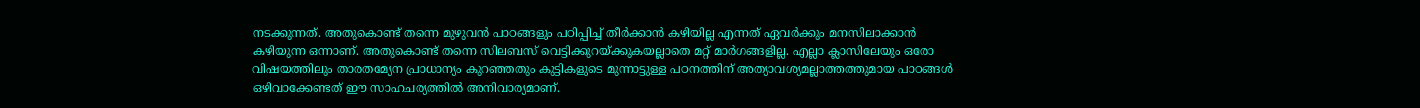നടക്കുന്നത്. അതുകൊണ്ട് തന്നെ മുഴുവന്‍ പാഠങ്ങളും പഠിപ്പിച്ച്‌ തീര്‍ക്കാന്‍ കഴിയില്ല എന്നത് ഏവര്‍ക്കും മനസിലാക്കാന്‍ കഴിയുന്ന ഒന്നാണ്. അതുകൊണ്ട് തന്നെ സിലബസ് വെട്ടിക്കുറയ്ക്കുകയല്ലാതെ മറ്റ് മാര്‍ഗങ്ങളില്ല. എല്ലാ ക്ലാസിലേയും ഒരോ വിഷയത്തിലും താരതമ്യേന പ്രാധാന്യം കുറഞ്ഞതും കുട്ടികളുടെ മുന്നാട്ടുള്ള പഠനത്തിന് അത്യാവശ്യമല്ലാത്തത്തുമായ പാഠങ്ങള്‍ ഒഴിവാക്കേണ്ടത് ഈ സാഹചര്യത്തില്‍ അനിവാര്യമാണ്.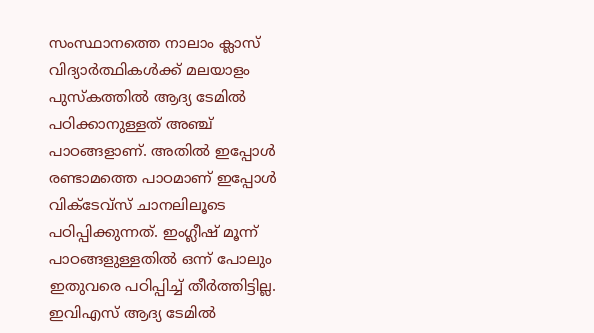സംസ്ഥാനത്തെ നാലാം ക്ലാസ് വിദ്യാര്‍ത്ഥികള്‍ക്ക് മലയാളം പുസ്കത്തില്‍ ആദ്യ ടേമില്‍ പഠിക്കാനുള്ളത് അഞ്ച് പാഠങ്ങളാണ്. അതില്‍ ഇപ്പോള്‍ രണ്ടാമത്തെ പാഠമാണ് ഇപ്പോള്‍ വിക്ടേവ്സ് ചാനലിലൂടെ പഠിപ്പിക്കുന്നത്. ഇംഗ്ലീഷ് മൂന്ന് പാഠങ്ങളുള്ളതില്‍ ഒന്ന് പോലും ഇതുവരെ പഠിപ്പിച്ച്‌ തീര്‍ത്തിട്ടില്ല. ഇവിഎസ് ആദ്യ ടേമില്‍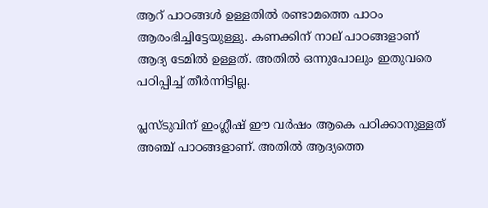ആറ് പാഠങ്ങള്‍ ഉള്ളതില്‍ രണ്ടാമത്തെ പാഠം ആരംഭിച്ചിട്ടേയുള്ളു. കണക്കിന് നാല് പാഠങ്ങളാണ് ആദ്യ ടേമില്‍ ഉള്ളത്. അതില്‍ ഒന്നുപോലും ഇതുവരെ പഠിപ്പിച്ച്‌ തീര്‍ന്നിട്ടില്ല.

പ്ലസ്ടുവിന് ഇംഗ്ലീഷ് ഈ വര്‍ഷം ആകെ പഠിക്കാനുള്ളത് അഞ്ച് പാഠങ്ങളാണ്. അതില്‍ ആദ്യത്തെ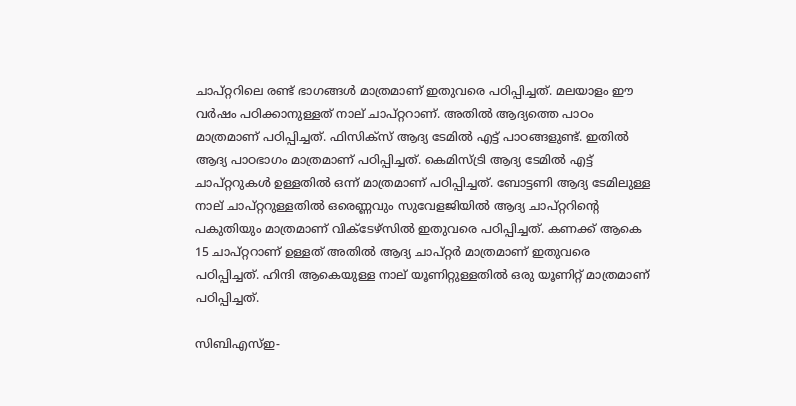ചാപ്റ്ററിലെ രണ്ട് ഭാഗങ്ങള്‍ മാത്രമാണ് ഇതുവരെ പഠിപ്പിച്ചത്. മലയാളം ഈ വര്‍ഷം പഠിക്കാനുള്ളത് നാല് ചാപ്റ്ററാണ്. അതില്‍ ആദ്യത്തെ പാഠം മാത്രമാണ് പഠിപ്പിച്ചത്. ഫിസിക്സ് ആദ്യ ടേമില്‍ എട്ട് പാഠങ്ങളുണ്ട്. ഇതില്‍ ആദ്യ പാഠഭാഗം മാത്രമാണ് പഠിപ്പിച്ചത്. കെമിസ്ട്രി ആദ്യ ടേമില്‍ എട്ട് ചാപ്റ്ററുകള്‍ ഉള്ളതില്‍ ഒന്ന് മാത്രമാണ് പഠിപ്പിച്ചത്. ബോട്ടണി ആദ്യ ടേമിലുള്ള നാല് ചാപ്റ്ററുള്ളതില്‍ ഒരെണ്ണവും സുവേളജിയില്‍ ആദ്യ ചാപ്റ്ററിന്റെ പകുതിയും മാത്രമാണ് വിക്ടേഴ്സില്‍ ഇതുവരെ പഠിപ്പിച്ചത്. കണക്ക് ആകെ 15 ചാപ്റ്ററാണ് ഉള്ളത് അതില്‍ ആദ്യ ചാപ്റ്റര്‍ മാത്രമാണ് ഇതുവരെ പഠിപ്പിച്ചത്. ഹിന്ദി ആകെയുള്ള നാല് യൂണിറ്റുള്ളതില്‍ ഒരു യൂണിറ്റ് മാത്രമാണ് പഠിപ്പിച്ചത്.

സിബിഎസ്‌ഇ-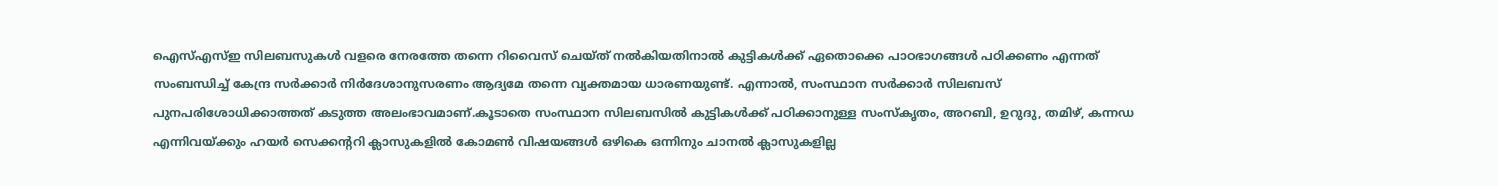ഐസ്‌എസ്‌ഇ സിലബസുകള്‍ വളരെ നേരത്തേ തന്നെ റിവൈസ് ചെയ്ത് നല്‍കിയതിനാല്‍ കുട്ടികള്‍ക്ക് ഏതൊക്കെ പാഠഭാഗങ്ങള്‍ പഠിക്കണം എന്നത് സംബന്ധിച്ച്‌ കേന്ദ്ര സര്‍ക്കാര്‍ നിര്‍ദേശാനുസരണം ആദ്യമേ തന്നെ വ്യക്തമായ ധാരണയുണ്ട്. എന്നാല്‍, സംസ്ഥാന സര്‍ക്കാര്‍ സിലബസ് പുനപരിശോധിക്കാത്തത് കടുത്ത അലംഭാവമാണ്.കൂടാതെ സംസ്ഥാന സിലബസില്‍ കുട്ടികള്‍ക്ക് പഠിക്കാനുള്ള സംസ്കൃതം, അറബി, ഉറുദു, തമിഴ്, കന്നഡ എന്നിവയ്ക്കും ഹയര്‍ സെക്കന്ററി ക്ലാസുകളില്‍ കോമണ്‍ വിഷയങ്ങള്‍ ഒഴികെ ഒന്നിനും ചാനല്‍ ക്ലാസുകളില്ല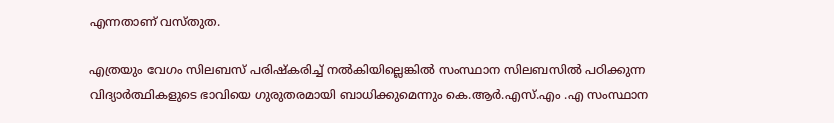എന്നതാണ് വസ്തുത.

എത്രയും വേഗം സിലബസ് പരിഷ്കരിച്ച്‌ നല്‍കിയില്ലെങ്കില്‍ സംസ്ഥാന സിലബസില്‍ പഠിക്കുന്ന വിദ്യാര്‍ത്ഥികളുടെ ഭാവിയെ ഗുരുതരമായി ബാധിക്കുമെന്നും കെ.ആര്‍.എസ്.എം .എ സംസ്ഥാന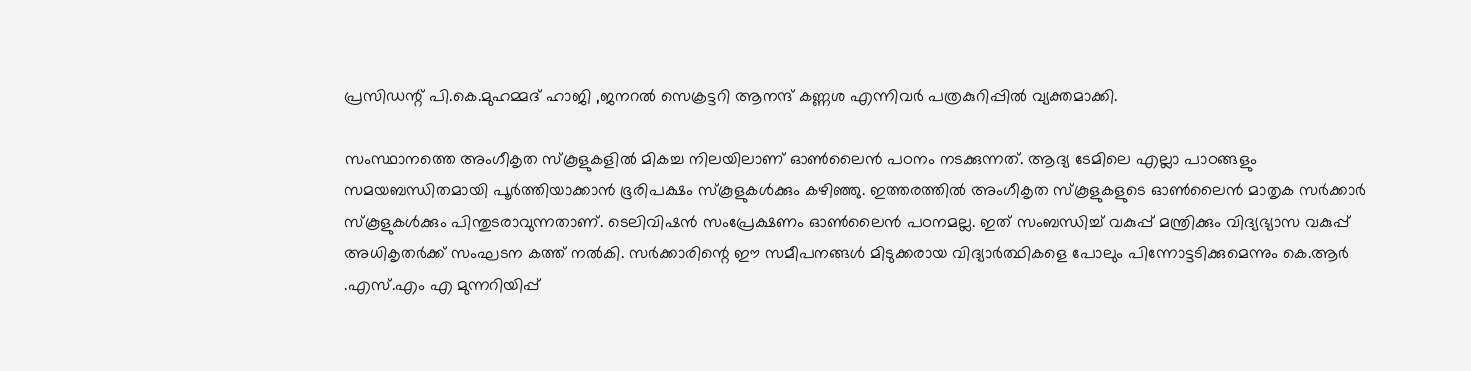പ്രസിഡന്റ് പി.കെ.മുഹമ്മദ് ഹാജി ,ജനറല്‍ സെക്രട്ടറി ആനന്ദ് കണ്ണശ എന്നിവര്‍ പത്രകുറിപ്പില്‍ വ്യക്തമാക്കി.

സംസ്ഥാനത്തെ അംഗീകൃത സ്കൂളുകളില്‍ മികച്ച നിലയിലാണ് ഓണ്‍ലൈന്‍ പഠനം നടക്കുന്നത്. ആദ്യ ടേമിലെ എല്ലാ പാഠങ്ങളും സമയബന്ധിതമായി പൂര്‍ത്തിയാക്കാന്‍ ഭൂരിപക്ഷം സ്കൂളുകള്‍ക്കും കഴിഞ്ഞു. ഇത്തരത്തില്‍ അംഗീകൃത സ്കൂളുകളുടെ ഓണ്‍ലൈന്‍ മാതൃക സര്‍ക്കാര്‍ സ്കൂളുകള്‍ക്കും പിന്തുടരാവുന്നതാണ്. ടെലിവിഷന്‍ സംപ്രേക്ഷണം ഓണ്‍ലൈന്‍ പഠനമല്ല. ഇത് സംബന്ധിച്ച്‌ വകുപ്പ് മന്ത്രിക്കും വിദ്യഭ്യാസ വകുപ്പ് അധികൃതര്‍ക്ക് സംഘടന കത്ത് നല്‍കി. സര്‍ക്കാരിന്റെ ഈ സമീപനങ്ങള്‍ മിടുക്കരായ വിദ്യാര്‍ത്ഥികളെ പോലും പിന്നോട്ടടിക്കുമെന്നും കെ.ആര്‍ .എസ്.എം എ മുന്നറിയിപ്പ്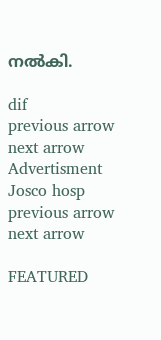നല്‍കി.

dif
previous arrow
next arrow
Advertisment
Josco hosp
previous arrow
next arrow

FEATURED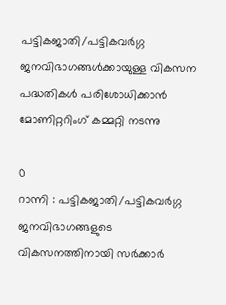പട്ടികജാതി/പട്ടികവർഗ്ഗ ജനവിഭാഗങ്ങള്‍ക്കായുള്ള വികസന പദ്ധതികള്‍ പരിശോധിക്കാന്‍ മോണിറ്ററിംഗ് കമ്മറ്റി നടന്നു

0
റാന്നി : പട്ടികജാതി/പട്ടികവർഗ്ഗ ജനവിഭാഗങ്ങളുടെ വികസനത്തിനായി സർക്കാർ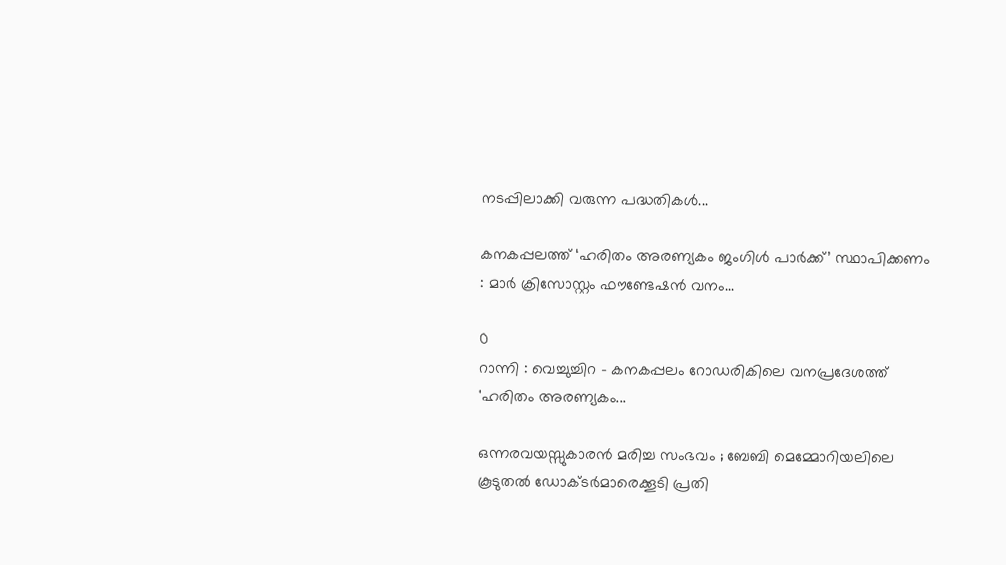നടപ്പിലാക്കി വരുന്ന പദ്ധതികള്‍...

കനകപ്പലത്ത് ‘ഹരിതം അരണ്യകം ജംഗിൾ പാർക്ക്’ സ്ഥാപിക്കണം : മാർ ക്രിസോസ്റ്റം ഫൗണ്ടേഷൻ വനം...

0
റാന്നി : വെച്ചുച്ചിറ - കനകപ്പലം റോഡരികിലെ വനപ്രദേശത്ത് 'ഹരിതം അരണ്യകം...

ഒന്നരവയസ്സുകാരൻ മരിച്ച സംഭവം ; ബേബി മെമ്മോറിയലിലെ കൂടുതൽ ഡോക്ടർമാരെക്കൂടി പ്രതി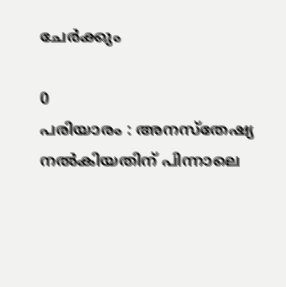ചേർക്കും

0
പരിയാരം : അനസ്തേഷ്യ നൽകിയതിന് പിന്നാലെ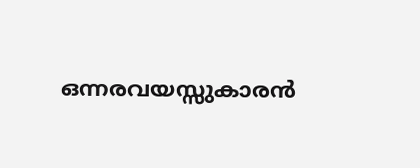ഒന്നരവയസ്സുകാരൻ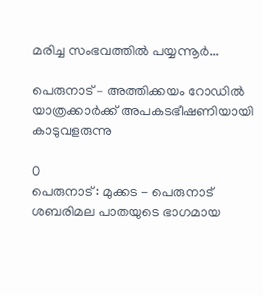മരിച്ച സംഭവത്തിൽ പയ്യന്നൂർ...

പെരുനാട് – അത്തിക്കയം റോഡിൽ യാത്രക്കാർക്ക് അപകടഭീഷണിയായി കാടുവളരുന്നു

0
പെരുനാട് : മുക്കട - പെരുനാട് ശബരിമല പാതയുടെ ഭാഗമായ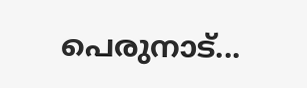പെരുനാട്...